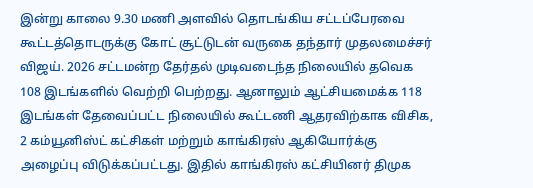இன்று காலை 9.30 மணி அளவில் தொடங்கிய சட்டப்பேரவை கூட்டத்தொடருக்கு கோட் சூட்டுடன் வருகை தந்தார் முதலமைச்சர் விஜய். 2026 சட்டமன்ற தேர்தல் முடிவடைந்த நிலையில் தவெக 108 இடங்களில் வெற்றி பெற்றது. ஆனாலும் ஆட்சியமைக்க 118 இடங்கள் தேவைப்பட்ட நிலையில் கூட்டணி ஆதரவிற்காக விசிக, 2 கம்யூனிஸ்ட் கட்சிகள் மற்றும் காங்கிரஸ் ஆகியோர்க்கு அழைப்பு விடுக்கப்பட்டது. இதில் காங்கிரஸ் கட்சியினர் திமுக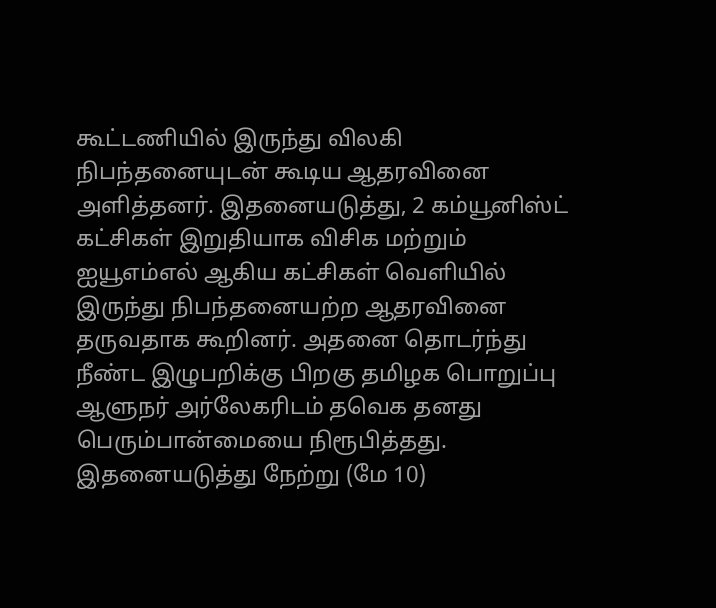கூட்டணியில் இருந்து விலகி நிபந்தனையுடன் கூடிய ஆதரவினை அளித்தனர். இதனையடுத்து, 2 கம்யூனிஸ்ட் கட்சிகள் இறுதியாக விசிக மற்றும் ஐயூஎம்எல் ஆகிய கட்சிகள் வெளியில் இருந்து நிபந்தனையற்ற ஆதரவினை தருவதாக கூறினர். அதனை தொடர்ந்து நீண்ட இழுபறிக்கு பிறகு தமிழக பொறுப்பு ஆளுநர் அர்லேகரிடம் தவெக தனது பெரும்பான்மையை நிரூபித்தது. இதனையடுத்து நேற்று (மே 10)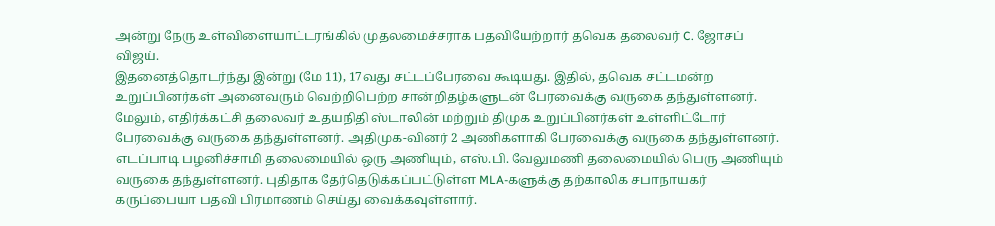அன்று நேரு உள்விளையாட்டரங்கில் முதலமைச்சராக பதவியேற்றார் தவெக தலைவர் C. ஜோசப் விஜய்.
இதனைத்தொடர்ந்து இன்று (மே 11), 17வது சட்டப்பேரவை கூடியது. இதில், தவெக சட்டமன்ற உறுப்பினர்கள் அனைவரும் வெற்றிபெற்ற சான்றிதழ்களுடன் பேரவைக்கு வருகை தந்துள்ளனர். மேலும், எதிர்க்கட்சி தலைவர் உதயநிதி ஸ்டாலின் மற்றும் திமுக உறுப்பினர்கள் உள்ளிட்டோர் பேரவைக்கு வருகை தந்துள்ளனர். அதிமுக-வினர் 2 அணிகளாகி பேரவைக்கு வருகை தந்துள்ளனர். எடப்பாடி பழனிச்சாமி தலைமையில் ஒரு அணியும், எஸ்.பி. வேலுமணி தலைமையில் பெரு அணியும் வருகை தந்துள்ளனர். புதிதாக தேர்தெடுக்கப்பட்டுள்ள MLA-களுக்கு தற்காலிக சபாநாயகர் கருப்பையா பதவி பிரமாணம் செய்து வைக்கவுள்ளார்.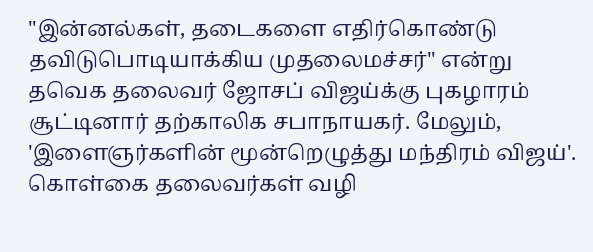"இன்னல்கள், தடைகளை எதிர்கொண்டு தவிடுபொடியாக்கிய முதலைமச்சர்" என்று தவெக தலைவர் ஜோசப் விஜய்க்கு புகழாரம் சூட்டினார் தற்காலிக சபாநாயகர். மேலும், 'இளைஞர்களின் மூன்றெழுத்து மந்திரம் விஜய்'. கொள்கை தலைவர்கள் வழி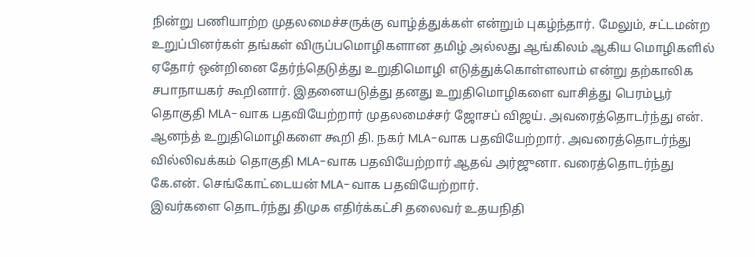நின்று பணியாற்ற முதலமைச்சருக்கு வாழ்த்துக்கள் என்றும் புகழ்ந்தார். மேலும், சட்டமன்ற உறுப்பினர்கள் தங்கள் விருப்பமொழிகளான தமிழ் அல்லது ஆங்கிலம் ஆகிய மொழிகளில் ஏதோர் ஒன்றினை தேர்ந்தெடுத்து உறுதிமொழி எடுத்துக்கொள்ளலாம் என்று தற்காலிக சபாநாயகர் கூறினார். இதனையடுத்து தனது உறுதிமொழிகளை வாசித்து பெரம்பூர் தொகுதி MLA-வாக பதவியேற்றார் முதலமைச்சர் ஜோசப் விஜய். அவரைத்தொடர்ந்து என். ஆனந்த் உறுதிமொழிகளை கூறி தி. நகர் MLA-வாக பதவியேற்றார். அவரைத்தொடர்ந்து வில்லிவக்கம் தொகுதி MLA-வாக பதவியேற்றார் ஆதவ் அர்ஜுனா. வரைத்தொடர்ந்து கே.என். செங்கோட்டையன் MLA-வாக பதவியேற்றார்.
இவர்களை தொடர்ந்து திமுக எதிர்க்கட்சி தலைவர் உதயநிதி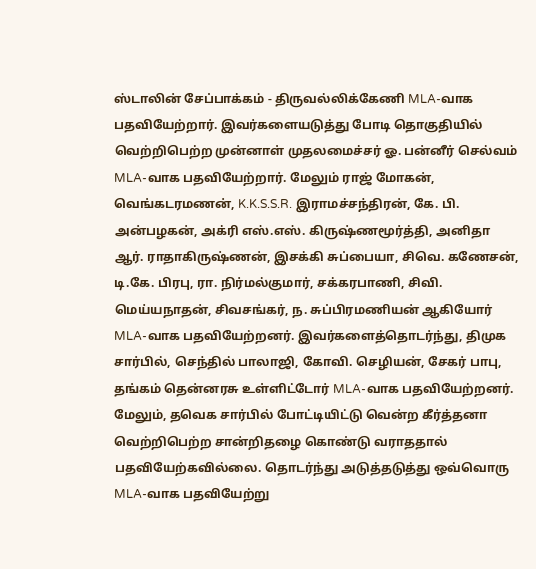ஸ்டாலின் சேப்பாக்கம் - திருவல்லிக்கேணி MLA-வாக பதவியேற்றார். இவர்களையடுத்து போடி தொகுதியில் வெற்றிபெற்ற முன்னாள் முதலமைச்சர் ஓ. பன்னீர் செல்வம் MLA-வாக பதவியேற்றார். மேலும் ராஜ் மோகன், வெங்கடரமணன், K.K.S.S.R. இராமச்சந்திரன், கே. பி. அன்பழகன், அக்ரி எஸ்.எஸ். கிருஷ்ணமூர்த்தி, அனிதா ஆர். ராதாகிருஷ்ணன், இசக்கி சுப்பையா, சிவெ. கணேசன், டி.கே. பிரபு, ரா. நிர்மல்குமார், சக்கரபாணி, சிவி. மெய்யநாதன், சிவசங்கர், ந. சுப்பிரமணியன் ஆகியோர் MLA-வாக பதவியேற்றனர். இவர்களைத்தொடர்ந்து, திமுக சார்பில், செந்தில் பாலாஜி, கோவி. செழியன், சேகர் பாபு, தங்கம் தென்னரசு உள்ளிட்டோர் MLA-வாக பதவியேற்றனர். மேலும், தவெக சார்பில் போட்டியிட்டு வென்ற கீர்த்தனா வெற்றிபெற்ற சான்றிதழை கொண்டு வராததால் பதவியேற்கவில்லை. தொடர்ந்து அடுத்தடுத்து ஒவ்வொரு MLA-வாக பதவியேற்று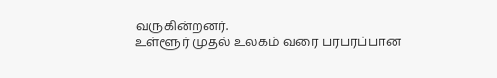வருகின்றனர்.
உள்ளூர் முதல் உலகம் வரை பரபரப்பான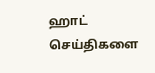ஹாட் செய்திகளை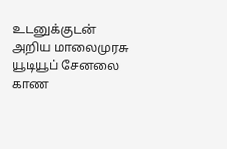உடனுக்குடன் அறிய மாலைமுரசு யூடியூப் சேனலை காண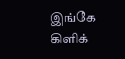இங்கே கிளிக்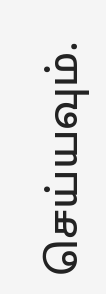செய்யவும்.